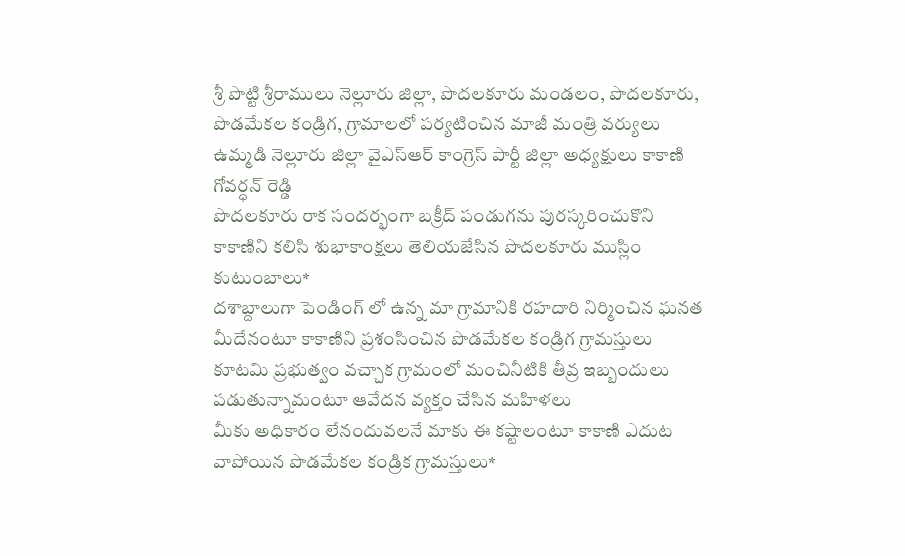శ్రీ పొట్టి శ్రీరాములు నెల్లూరు జిల్లా, పొదలకూరు మండలం, పొదలకూరు, పొడమేకల కండ్రిగ, గ్రామాలలో పర్యటించిన మాజీ మంత్రి వర్యులు ఉమ్మడి నెల్లూరు జిల్లా వైఎస్ఆర్ కాంగ్రెస్ పార్టీ జిల్లా అధ్యక్షులు కాకాణి గోవర్ధన్ రెడ్డి
పొదలకూరు రాక సందర్భంగా బక్రీద్ పండుగను పురస్కరించుకొని కాకాణిని కలిసి శుభాకాంక్షలు తెలియజేసిన పొదలకూరు ముస్లిం కుటుంబాలు*
దశాబ్దాలుగా పెండింగ్ లో ఉన్న మా గ్రామానికి రహదారి నిర్మించిన ఘనత మీదేనంటూ కాకాణిని ప్రశంసించిన పొడమేకల కండ్రిగ గ్రామస్తులు
కూటమి ప్రభుత్వం వచ్చాక గ్రామంలో మంచినీటికి తీవ్ర ఇబ్బందులు పడుతున్నామంటూ ఆవేదన వ్యక్తం చేసిన మహిళలు
మీకు అధికారం లేనందువలనే మాకు ఈ కష్టాలంటూ కాకాణి ఎదుట వాపోయిన పొడమేకల కండ్రిక గ్రామస్తులు*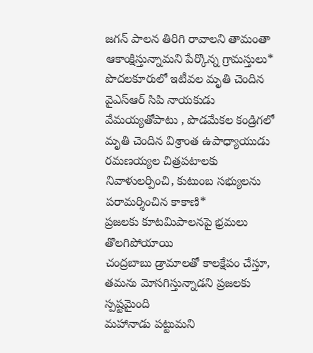జగన్ పాలన తిరిగి రావాలని తామంతా ఆకాంక్షిస్తున్నామని పేర్కొన్న గ్రామస్తులు*
పొదలకూరులో ఇటీవల మృతి చెందిన వైఎస్ఆర్ సిపి నాయకుడు వేమయ్యతోపాటు , పొడమేకల కండ్రిగలో మృతి చెందిన విశ్రాంత ఉపాధ్యాయుడు రమణయ్యల చిత్రపటాలకు నివాళులర్పించి, కుటుంబ సభ్యులను పరామర్శించిన కాకాణి*
ప్రజలకు కూటమిపాలనపై భ్రమలు తొలగిపోయాయి
చంద్రబాబు డ్రామాలతో కాలక్షేపం చేస్తూ, తమను మోసగిస్తున్నాడని ప్రజలకు స్పష్టమైంది
మహానాడు పట్టుమని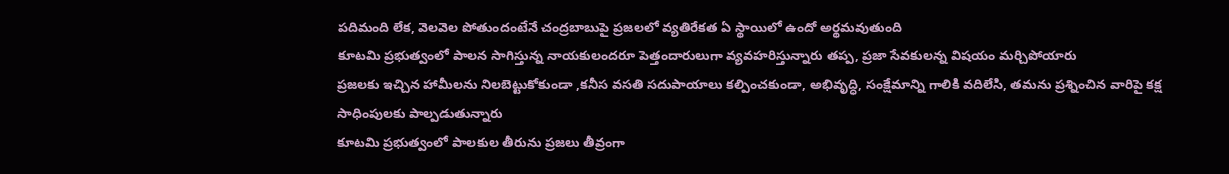పదిమంది లేక, వెలవెల పోతుందంటేనే చంద్రబాబుపై ప్రజలలో వ్యతిరేకత ఏ స్థాయిలో ఉందో అర్థమవుతుంది
కూటమి ప్రభుత్వంలో పాలన సాగిస్తున్న నాయకులందరూ పెత్తందారులుగా వ్యవహరిస్తున్నారు తప్ప, ప్రజా సేవకులన్న విషయం మర్చిపోయారు
ప్రజలకు ఇచ్చిన హామీలను నిలబెట్టుకోకుండా ,కనీస వసతి సదుపాయాలు కల్పించకుండా, అభివృద్ధి, సంక్షేమాన్ని గాలికి వదిలేసి, తమను ప్రశ్నించిన వారిపై కక్ష సాధింపులకు పాల్పడుతున్నారు
కూటమి ప్రభుత్వంలో పాలకుల తీరును ప్రజలు తీవ్రంగా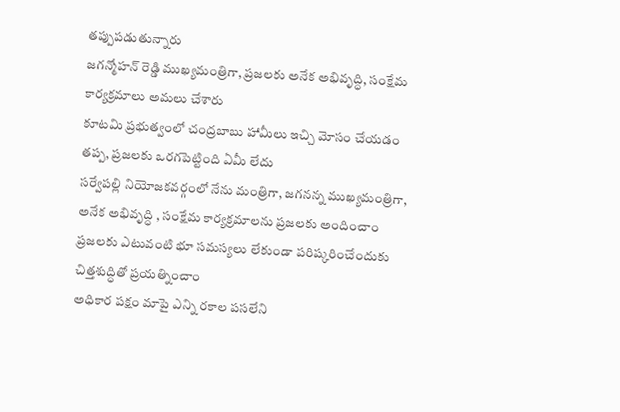తప్పుపడుతున్నారు
జగన్మోహన్ రెడ్డి ముఖ్యమంత్రిగా, ప్రజలకు అనేక అభివృద్ధి, సంక్షేమ కార్యక్రమాలు అమలు చేశారు
కూటమి ప్రభుత్వంలో చంద్రబాబు హామీలు ఇచ్చి మోసం చేయడం తప్ప, ప్రజలకు ఒరగపెట్టింది ఏమీ లేదు
సర్వేపల్లి నియోజకవర్గంలో నేను మంత్రిగా, జగనన్న ముఖ్యమంత్రిగా, అనేక అభివృద్ధి , సంక్షేమ కార్యక్రమాలను ప్రజలకు అందించాం
ప్రజలకు ఎటువంటి భూ సమస్యలు లేకుండా పరిష్కరించేందుకు చిత్తశుద్ధితో ప్రయత్నించాం
అధికార పక్షం మాపై ఎన్ని రకాల పసలేని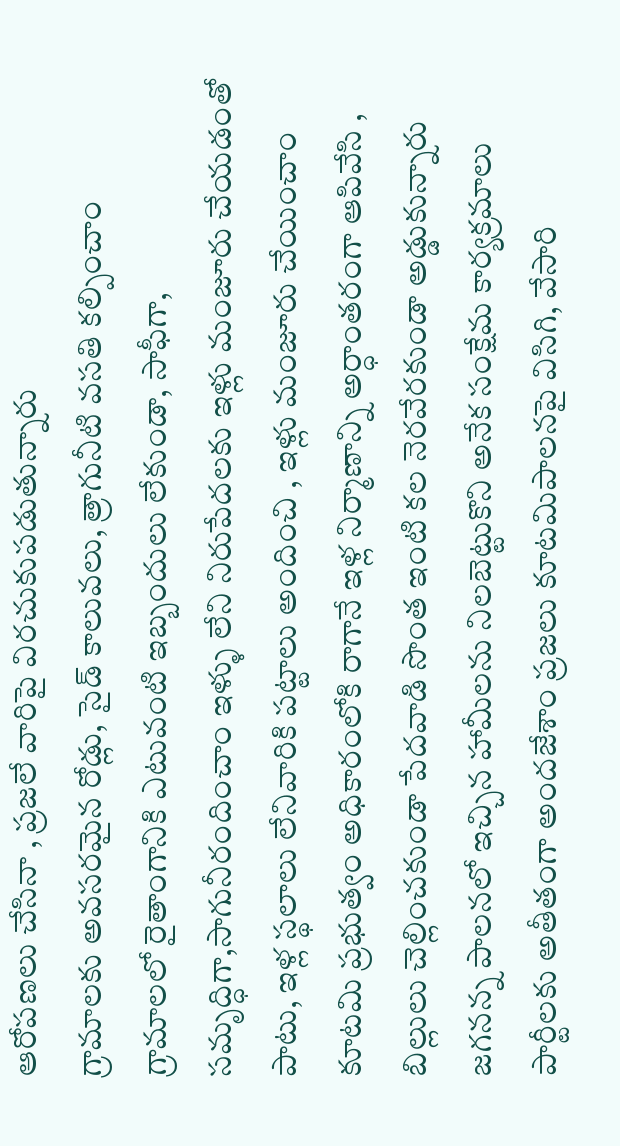ఆరోపణలు చేసినా , ప్రజలే వారిపై విరచుకుపడుతున్నారు
గ్రామాలకు అవసరమైన రోడ్లు, సైడ్ కాలువలు, త్రాగునీటి వసతి కల్పించాం
గ్రామాలలో రైతాంగానికి ఎటువంటి ఇబ్బందులు లేకుండా, సాఫీగా, సమృద్ధిగా,సాగునీరందించాం ఇళ్ళు లేని నిరుపేదలకు ఇళ్లు మంజూరు చేయడంతో పాటు, ఇళ్ల స్థలాలు లేనివారికి పట్టాలు అందించి , ఇళ్లు మంజూరు చేయించాం
కూటమి ప్రభుత్వం అధికారంలోకి రాగానే ఇళ్ల నిర్మాణాన్ని అర్ధాంతరంగా ఆపివేసి , బిల్లులు చెల్లించకుండా పేదవాడి సొంత ఇంటి కల నెరవేరకుండా అడ్డుకున్నారు జగనన్న పాలనలో ఇచ్చిన హామీలను నిలబెట్టుకొని అనేక సంక్షేమ కార్యక్రమాలు పార్టీలకు అతీతంగా అందజేశాం ప్రజలు కూటమిపాలనపై విసిగి, వేసారి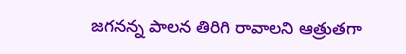జగనన్న పాలన తిరిగి రావాలని ఆత్రుతగా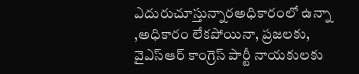ఎదురుచూస్తున్నారఅధికారంలో ఉన్నా ,అధికారం లేకపోయినా, ప్రజలకు, వైఎస్ఆర్ కాంగ్రెస్ పార్టీ నాయకులకు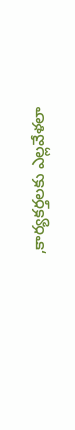,కార్యకర్తలకు ఎల్లవేళలా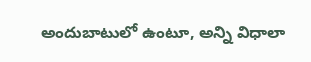అందుబాటులో ఉంటూ, అన్ని విధాలా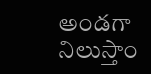అండగా నిలుస్తాం